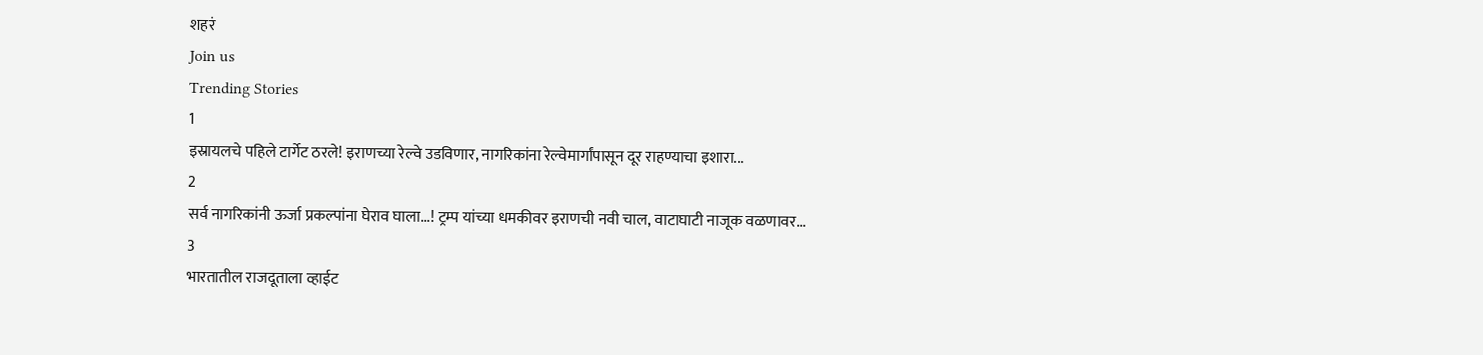शहरं
Join us
Trending Stories
1
इस्रायलचे पहिले टार्गेट ठरले! इराणच्या रेल्वे उडविणार, नागरिकांना रेल्वेमार्गांपासून दूर राहण्याचा इशारा...
2
सर्व नागरिकांनी ऊर्जा प्रकल्पांना घेराव घाला...! ट्रम्प यांच्या धमकीवर इराणची नवी चाल, वाटाघाटी नाजूक वळणावर...
3
भारतातील राजदूताला व्हाईट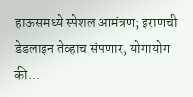हाऊसमध्ये स्पेशल आमंत्रण; इराणची डेडलाइन तेव्हाच संपणार, योगायोग की...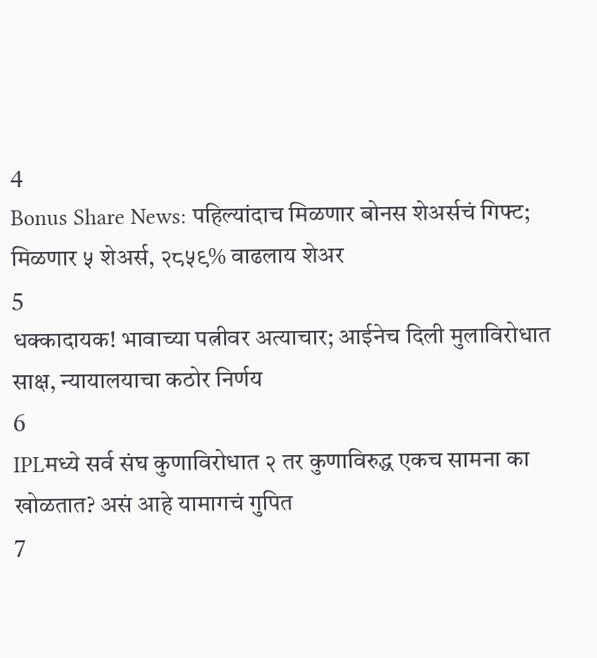4
Bonus Share News: पहिल्यांदाच मिळणार बोनस शेअर्सचं गिफ्ट; मिळणार ५ शेअर्स, २८५९% वाढलाय शेअर
5
धक्कादायक! भावाच्या पत्नीवर अत्याचार; आईनेच दिली मुलाविरोधात साक्ष, न्यायालयाचा कठोर निर्णय
6
IPLमध्ये सर्व संघ कुणाविरोधात २ तर कुणाविरुद्ध एकच सामना का खोळतात? असं आहे यामागचं गुपित
7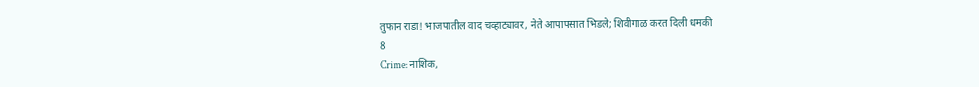तुफान राडा! भाजपातील वाद चव्हाट्यावर, नेते आपापसात भिडले; शिवीगाळ करत दिली धमकी
8
Crime: नाशिक,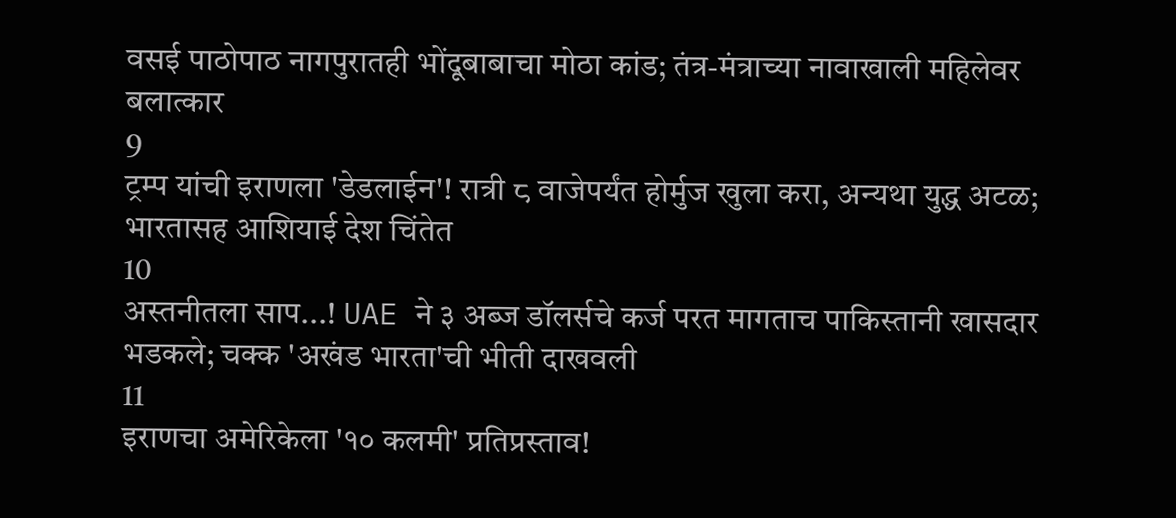वसई पाठोपाठ नागपुरातही भोंदूबाबाचा मोठा कांड; तंत्र-मंत्राच्या नावाखाली महिलेवर बलात्कार
9
ट्रम्प यांची इराणला 'डेडलाईन'! रात्री ८ वाजेपर्यंत होर्मुज खुला करा, अन्यथा युद्ध अटळ; भारतासह आशियाई देश चिंतेत
10
अस्तनीतला साप...! UAE ने ३ अब्ज डॉलर्सचे कर्ज परत मागताच पाकिस्तानी खासदार भडकले; चक्क 'अखंड भारता'ची भीती दाखवली
11
इराणचा अमेरिकेला '१० कलमी' प्रतिप्रस्ताव!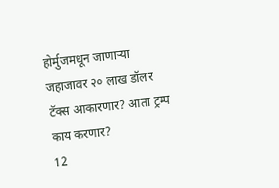होर्मुजमधून जाणाऱ्या जहाजावर २० लाख डॉलर टॅक्स आकारणार? आता ट्रम्प काय करणार?
12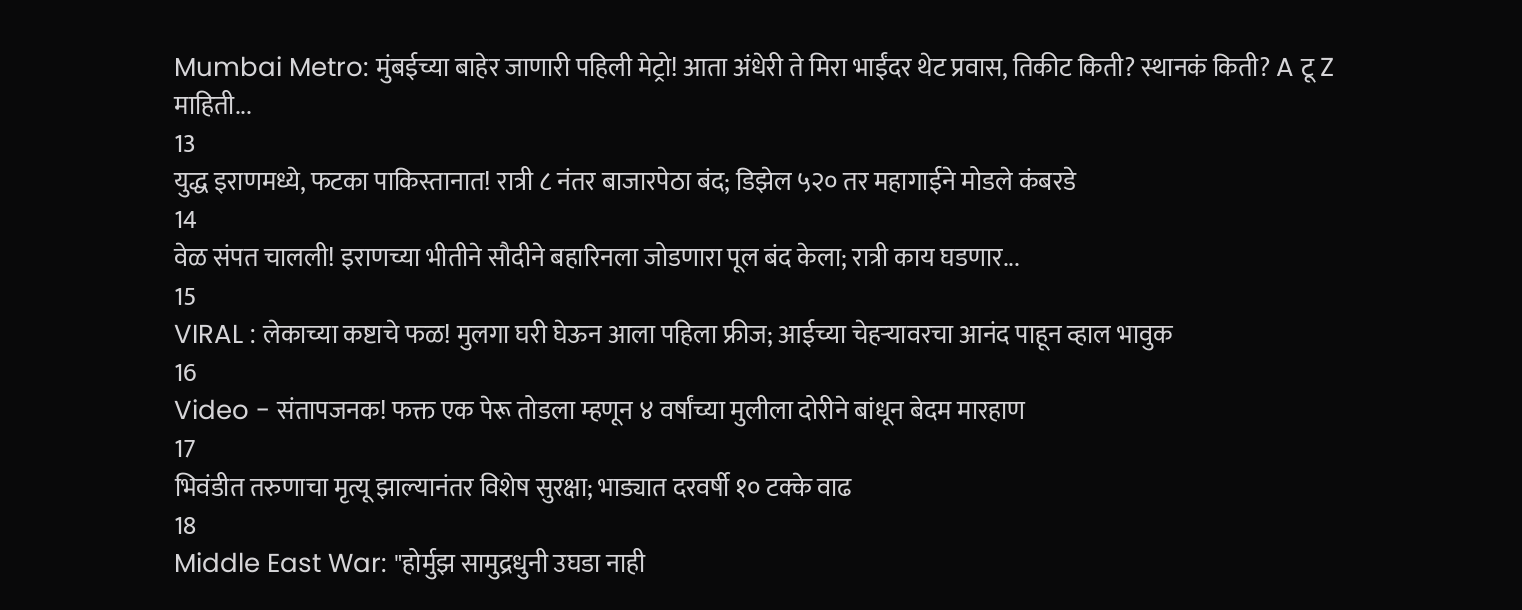Mumbai Metro: मुंबईच्या बाहेर जाणारी पहिली मेट्रो! आता अंधेरी ते मिरा भाईंदर थेट प्रवास, तिकीट किती? स्थानकं किती? A टू Z माहिती...
13
युद्ध इराणमध्ये, फटका पाकिस्तानात! रात्री ८ नंतर बाजारपेठा बंद; डिझेल ५२० तर महागाईने मोडले कंबरडे
14
वेळ संपत चालली! इराणच्या भीतीने सौदीने बहारिनला जोडणारा पूल बंद केला; रात्री काय घडणार...
15
VIRAL : लेकाच्या कष्टाचे फळ! मुलगा घरी घेऊन आला पहिला फ्रीज; आईच्या चेहऱ्यावरचा आनंद पाहून व्हाल भावुक
16
Video - संतापजनक! फक्त एक पेरू तोडला म्हणून ४ वर्षांच्या मुलीला दोरीने बांधून बेदम मारहाण
17
भिवंडीत तरुणाचा मृत्यू झाल्यानंतर विशेष सुरक्षा; भाड्यात दरवर्षी १० टक्के वाढ
18
Middle East War: "होर्मुझ सामुद्रधुनी उघडा नाही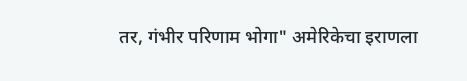तर, गंभीर परिणाम भोगा" अमेरिकेचा इराणला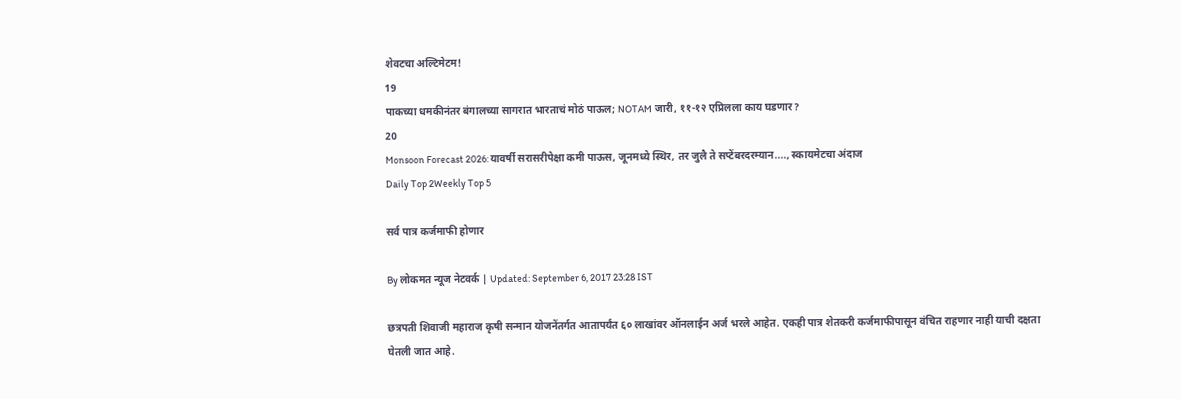शेवटचा अल्टिमेटम!
19
पाकच्या धमकीनंतर बंगालच्या सागरात भारताचं मोठं पाऊल; NOTAM जारी, ११-१२ एप्रिलला काय घडणार?
20
Monsoon Forecast 2026: यावर्षी सरासरीपेक्षा कमी पाऊस, जूनमध्ये स्थिर, तर जुलै ते सप्टेंबरदरम्यान...., स्कायमेटचा अंदाज
Daily Top 2Weekly Top 5

सर्व पात्र कर्जमाफी होणार

By लोकमत न्यूज नेटवर्क | Updated: September 6, 2017 23:28 IST

छत्रपती शिवाजी महाराज कृषी सन्मान योजनेंतर्गत आतापर्यंत ६० लाखांवर ऑनलाईन अर्ज भरले आहेत. एकही पात्र शेतकरी कर्जमाफीपासून वंचित राहणार नाही याची दक्षता घेतली जात आहे.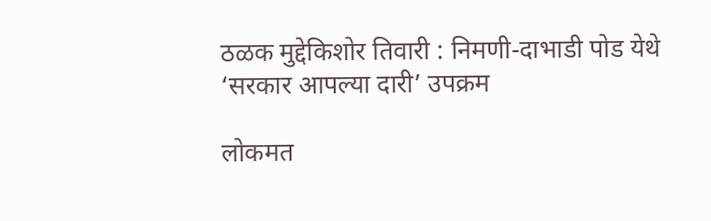ठळक मुद्देकिशोर तिवारी : निमणी-दाभाडी पोड येथे ‘सरकार आपल्या दारी’ उपक्रम

लोकमत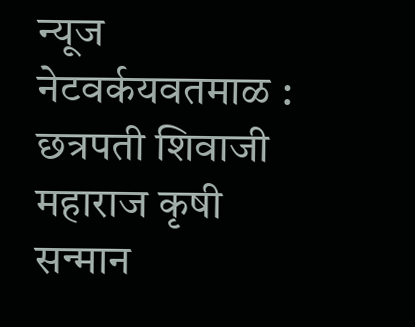न्यूज नेटवर्कयवतमाळ : छत्रपती शिवाजी महाराज कृषी सन्मान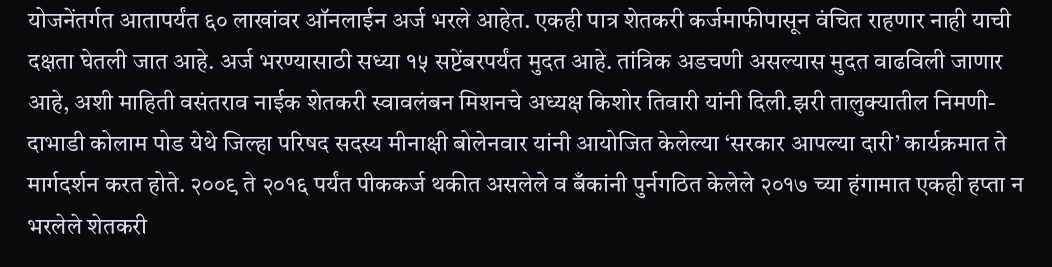योजनेंतर्गत आतापर्यंत ६० लाखांवर ऑनलाईन अर्ज भरले आहेत. एकही पात्र शेतकरी कर्जमाफीपासून वंचित राहणार नाही याची दक्षता घेतली जात आहे. अर्ज भरण्यासाठी सध्या १५ सप्टेंबरपर्यंत मुदत आहे. तांत्रिक अडचणी असल्यास मुदत वाढविली जाणार आहे, अशी माहिती वसंतराव नाईक शेतकरी स्वावलंबन मिशनचे अध्यक्ष किशोर तिवारी यांनी दिली.झरी तालुक्यातील निमणी-दाभाडी कोलाम पोड येथे जिल्हा परिषद सदस्य मीनाक्षी बोलेनवार यांनी आयोजित केलेल्या ‘सरकार आपल्या दारी’ कार्यक्रमात ते मार्गदर्शन करत होते. २००९ ते २०१६ पर्यंत पीककर्ज थकीत असलेले व बँकांनी पुर्नगठित केलेले २०१७ च्या हंगामात एकही हप्ता न भरलेले शेतकरी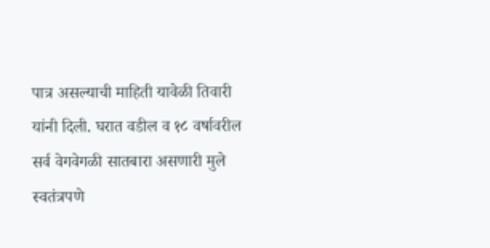पात्र असल्याची माहिती यावेळी तिवारी यांनी दिली. घरात वडील व १८ वर्षावरील सर्व वेगवेगळी सातबारा असणारी मुले स्वतंत्रपणे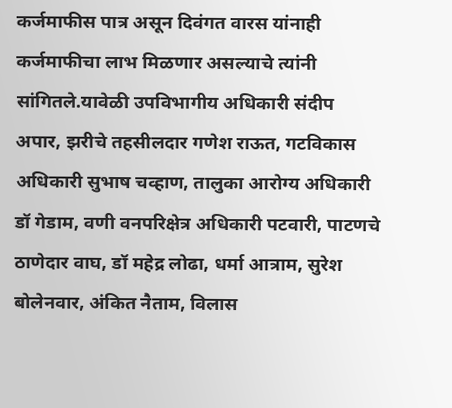कर्जमाफीस पात्र असून दिवंगत वारस यांनाही कर्जमाफीचा लाभ मिळणार असल्याचे त्यांनी सांगितले.यावेळी उपविभागीय अधिकारी संदीप अपार, झरीचे तहसीलदार गणेश राऊत, गटविकास अधिकारी सुभाष चव्हाण, तालुका आरोग्य अधिकारी डॉ गेडाम, वणी वनपरिक्षेत्र अधिकारी पटवारी, पाटणचे ठाणेदार वाघ, डॉ महेद्र लोढा, धर्मा आत्राम, सुरेश बोलेनवार, अंकित नैताम, विलास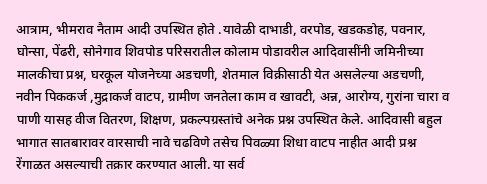आत्राम, भीमराव नैताम आदी उपस्थित होते .यावेळी दाभाडी, वरपोड, खडकडोह, पवनार, घोन्सा, पेंढरी, सोनेगाव शिवपोड परिसरातील कोलाम पोडावरील आदिवासींनी जमिनीच्या मालकीचा प्रश्न, घरकूल योजनेच्या अडचणी, शेतमाल विक्रीसाठी येत असलेल्या अडचणी, नवीन पिककर्ज ,मुद्राकर्ज वाटप, ग्रामीण जनतेला काम व खावटी, अन्न, आरोग्य, गुरांना चारा व पाणी यासह वीज वितरण, शिक्षण, प्रकल्पग्रस्तांचे अनेक प्रश्न उपस्थित केले. आदिवासी बहुल भागात सातबारावर वारसाची नावे चढविणे तसेच पिवळ्या शिधा वाटप नाहीत आदी प्रश्न रेंगाळत असल्याची तक्रार करण्यात आली. या सर्व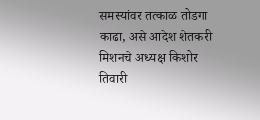समस्यांवर तत्काळ तोडगा काढा, असे आदेश शेतकरी मिशनचे अध्यक्ष किशोर तिवारी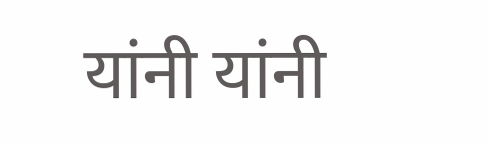यांनी यांनी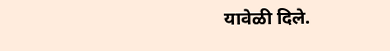यावेळी दिले.